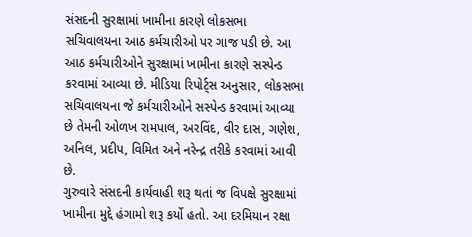સંસદની સુરક્ષામાં ખામીના કારણે લોકસભા સચિવાલયના આઠ કર્મચારીઓ પર ગાજ પડી છે. આ આઠ કર્મચારીઓને સુરક્ષામાં ખામીના કારણે સસ્પેન્ડ કરવામાં આવ્યા છે. મીડિયા રિપોર્ટ્સ અનુસાર, લોકસભા સચિવાલયના જે કર્મચારીઓને સસ્પેન્ડ કરવામાં આવ્યા છે તેમની ઓળખ રામપાલ, અરવિંદ, વીર દાસ, ગણેશ, અનિલ, પ્રદીપ, વિમિત અને નરેન્દ્ર તરીકે કરવામાં આવી છે.
ગુરુવારે સંસદની કાર્યવાહી શરૂ થતાં જ વિપક્ષે સુરક્ષામાં ખામીના મુદ્દે હંગામો શરૂ કર્યો હતો. આ દરમિયાન રક્ષા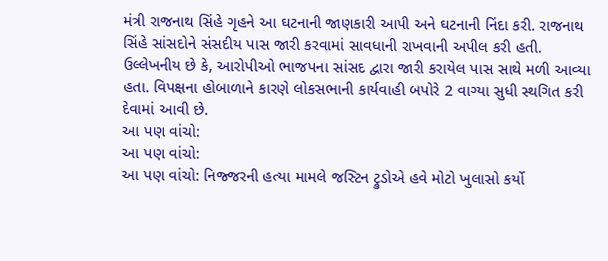મંત્રી રાજનાથ સિંહે ગૃહને આ ઘટનાની જાણકારી આપી અને ઘટનાની નિંદા કરી. રાજનાથ સિંહે સાંસદોને સંસદીય પાસ જારી કરવામાં સાવધાની રાખવાની અપીલ કરી હતી.
ઉલ્લેખનીય છે કે, આરોપીઓ ભાજપના સાંસદ દ્વારા જારી કરાયેલ પાસ સાથે મળી આવ્યા હતા. વિપક્ષના હોબાળાને કારણે લોકસભાની કાર્યવાહી બપોરે 2 વાગ્યા સુધી સ્થગિત કરી દેવામાં આવી છે.
આ પણ વાંચો:
આ પણ વાંચો:
આ પણ વાંચો: નિજ્જરની હત્યા મામલે જસ્ટિન ટ્રુડોએ હવે મોટો ખુલાસો કર્યો